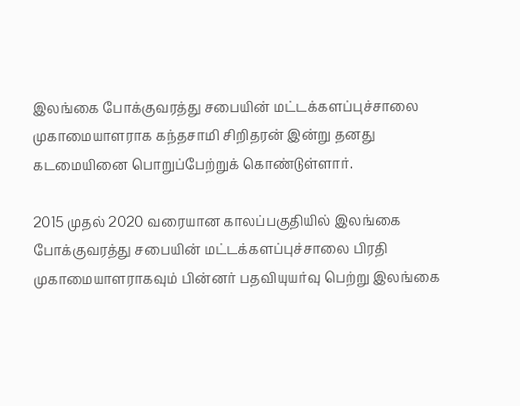இலங்கை போக்குவரத்து சபையின் மட்டக்களப்புச்சாலை முகாமையாளராக கந்தசாமி சிறிதரன் இன்று தனது கடமையினை பொறுப்பேற்றுக் கொண்டுள்ளார்.

2015 முதல் 2020 வரையான காலப்பகுதியில் இலங்கை போக்குவரத்து சபையின் மட்டக்களப்புச்சாலை பிரதி முகாமையாளராகவும் பின்னர் பதவியுயர்வு பெற்று இலங்கை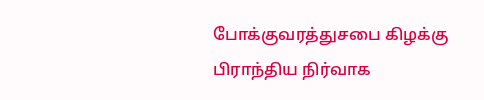போக்குவரத்துசபை கிழக்கு பிராந்திய நிர்வாக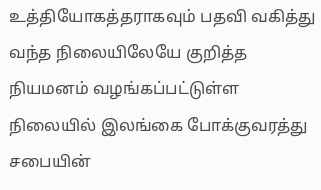உத்தியோகத்தராகவும் பதவி வகித்து வந்த நிலையிலேயே குறித்த நியமனம் வழங்கப்பட்டுள்ள நிலையில் இலங்கை போக்குவரத்து சபையின்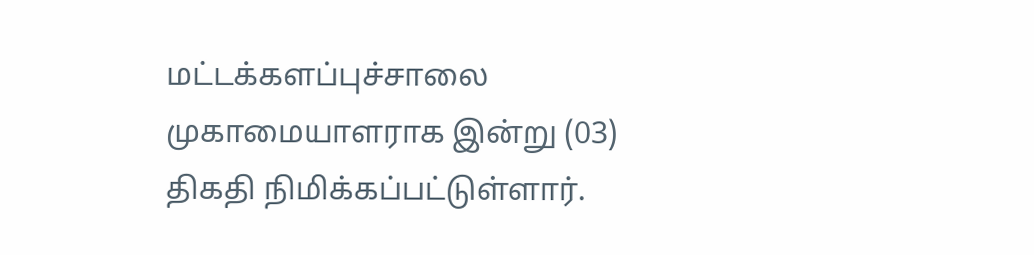மட்டக்களப்புச்சாலை முகாமையாளராக இன்று (03) திகதி நிமிக்கப்பட்டுள்ளார்.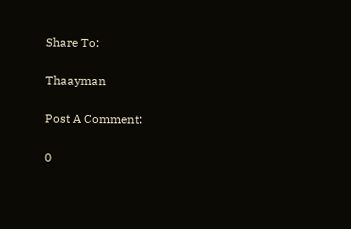Share To:

Thaayman

Post A Comment:

0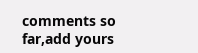comments so far,add yours